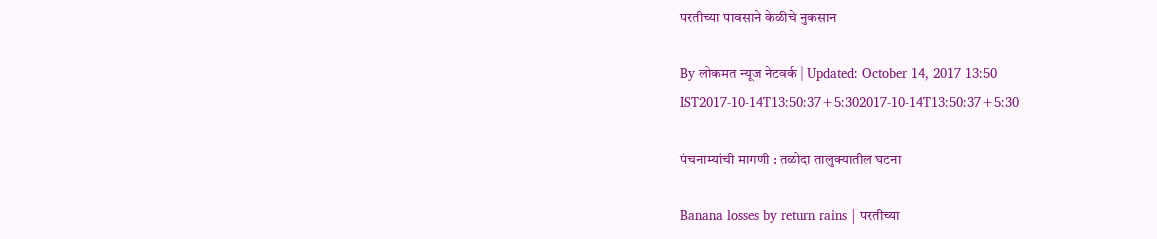परतीच्या पावसाने केळीचे नुकसान

By लोकमत न्यूज नेटवर्क | Updated: October 14, 2017 13:50 IST2017-10-14T13:50:37+5:302017-10-14T13:50:37+5:30

पंचनाम्यांची मागणी : तळोदा तालुक्यातील घटना

Banana losses by return rains | परतीच्या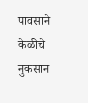पावसाने केळीचे नुकसान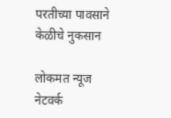परतीच्या पावसाने केळीचे नुकसान

लोकमत न्यूज नेटवर्क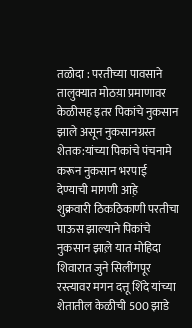तळोदा : परतीच्या पावसाने तालुक्यात मोठय़ा प्रमाणावर केळीसह इतर पिकांचे नुकसान झाले असून नुकसानग्रस्त शेतक:यांच्या पिकांचे पंचनामे करून नुकसान भरपाई देण्याची मागणी आह़े
शुक्रवारी ठिकठिकाणी परतीचा पाऊस झाल्याने पिकांचे नुकसान झाल़े यात मोहिदा शिवारात जुने सिलींगपूर रस्त्यावर मगन दत्तू शिंदे यांच्या शेतातील केळीची 500 झाडे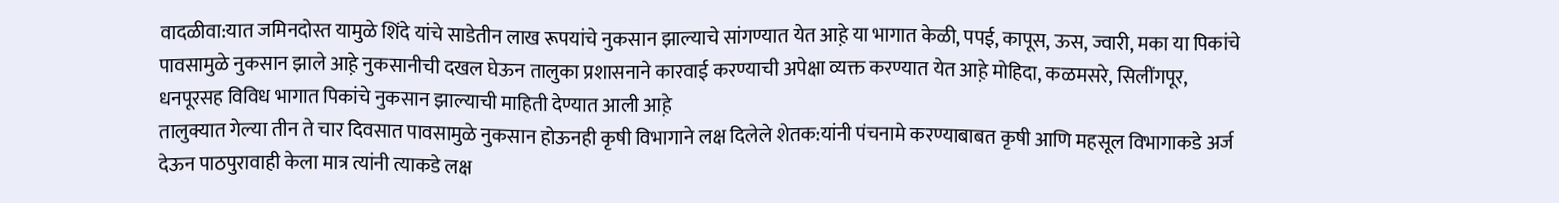वादळीवा:यात जमिनदोस्त यामुळे शिंदे यांचे साडेतीन लाख रूपयांचे नुकसान झाल्याचे सांगण्यात येत आह़े या भागात केळी, पपई, कापूस, ऊस, ज्वारी, मका या पिकांचे पावसामुळे नुकसान झाले आह़े नुकसानीची दखल घेऊन तालुका प्रशासनाने कारवाई करण्याची अपेक्षा व्यक्त करण्यात येत आह़े मोहिदा, कळमसरे, सिलींगपूर, धनपूरसह विविध भागात पिकांचे नुकसान झाल्याची माहिती देण्यात आली आह़े
तालुक्यात गेल्या तीन ते चार दिवसात पावसामुळे नुकसान होऊनही कृषी विभागाने लक्ष दिलेले शेतक:यांनी पंचनामे करण्याबाबत कृषी आणि महसूल विभागाकडे अर्ज देऊन पाठपुरावाही केला मात्र त्यांनी त्याकडे लक्ष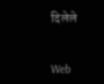दिलेले


Web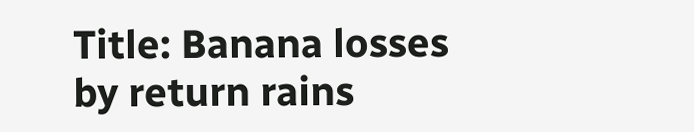Title: Banana losses by return rains